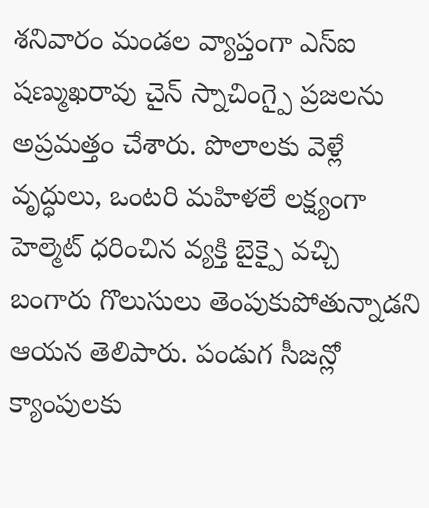శనివారం మండల వ్యాప్తంగా ఎస్ఐ షణ్ముఖరావు చైన్ స్నాచింగ్పై ప్రజలను అప్రమత్తం చేశారు. పొలాలకు వెళ్లే వృద్ధులు, ఒంటరి మహిళలే లక్ష్యంగా హెల్మెట్ ధరించిన వ్యక్తి బైక్పై వచ్చి బంగారు గొలుసులు తెంపుకుపోతున్నాడని ఆయన తెలిపారు. పండుగ సీజన్లో క్యాంపులకు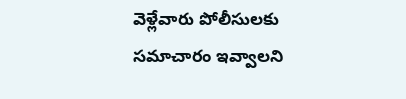వెళ్లేవారు పోలీసులకు సమాచారం ఇవ్వాలని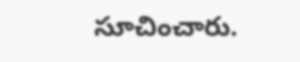సూచించారు.